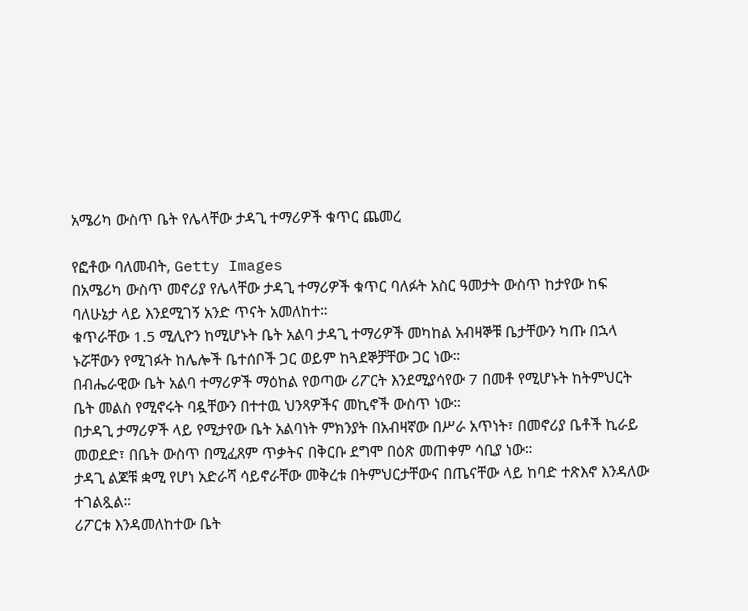አሜሪካ ውስጥ ቤት የሌላቸው ታዳጊ ተማሪዎች ቁጥር ጨመረ

የፎቶው ባለመብት, Getty Images
በአሜሪካ ውስጥ መኖሪያ የሌላቸው ታዳጊ ተማሪዎች ቁጥር ባለፉት አስር ዓመታት ውስጥ ከታየው ከፍ ባለሁኔታ ላይ እንደሚገኝ አንድ ጥናት አመለከተ።
ቁጥራቸው 1.5 ሚሊዮን ከሚሆኑት ቤት አልባ ታዳጊ ተማሪዎች መካከል አብዛኞቹ ቤታቸውን ካጡ በኋላ ኑሯቸውን የሚገፉት ከሌሎች ቤተሰቦች ጋር ወይም ከጓደኞቻቸው ጋር ነው።
በብሔራዊው ቤት አልባ ተማሪዎች ማዕከል የወጣው ሪፖርት እንደሚያሳየው 7 በመቶ የሚሆኑት ከትምህርት ቤት መልስ የሚኖሩት ባዷቸውን በተተዉ ህንጻዎችና መኪኖች ውስጥ ነው።
በታዳጊ ታማሪዎች ላይ የሚታየው ቤት አልባነት ምክንያት በአብዛኛው በሥራ አጥነት፣ በመኖሪያ ቤቶች ኪራይ መወደድ፣ በቤት ውስጥ በሚፈጸም ጥቃትና በቅርቡ ደግሞ በዕጽ መጠቀም ሳቢያ ነው።
ታዳጊ ልጆቹ ቋሚ የሆነ አድራሻ ሳይኖራቸው መቅረቱ በትምህርታቸውና በጤናቸው ላይ ከባድ ተጽእኖ እንዳለው ተገልጿል።
ሪፖርቱ እንዳመለከተው ቤት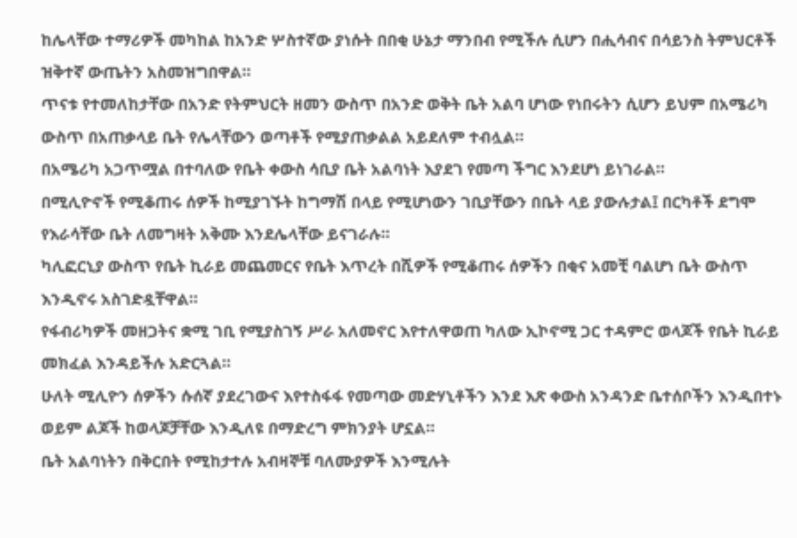ከሌላቸው ተማሪዎች መካከል ከአንድ ሦስተኛው ያነሱት በበቂ ሁኔታ ማንበብ የሚችሉ ሲሆን በሒሳብና በሳይንስ ትምህርቶች ዝቅተኛ ውጤትን አስመዝግበዋል።
ጥናቱ የተመለከታቸው በአንድ የትምህርት ዘመን ውስጥ በአንድ ወቅት ቤት አልባ ሆነው የነበሩትን ሲሆን ይህም በአሜሪካ ውስጥ በአጠቃላይ ቤት የሌላቸውን ወጣቶች የሚያጠቃልል አይደለም ተብሏል።
በአሜሪካ አጋጥሟል በተባለው የቤት ቀውስ ሳቢያ ቤት አልባነት እያደገ የመጣ ችግር እንደሆነ ይነገራል።
በሚሊዮኖች የሚቆጠሩ ሰዎች ከሚያገኙት ከግማሽ በላይ የሚሆነውን ገቢያቸውን በቤት ላይ ያውሉታል፤ በርካቶች ደግሞ የእራሳቸው ቤት ለመግዛት አቅሙ እንደሌላቸው ይናገራሉ።
ካሊፎርኒያ ውስጥ የቤት ኪራይ መጨመርና የቤት እጥረት በሺዎች የሚቆጠሩ ሰዎችን በቂና አመቺ ባልሆነ ቤት ውስጥ እንዲኖሩ አስገድዷቸዋል።
የፋብሪካዎች መዘጋትና ቋሚ ገቢ የሚያስገኝ ሥራ አለመኖር እየተለዋወጠ ካለው ኢኮኖሚ ጋር ተዳምሮ ወላጆች የቤት ኪራይ መክፈል እንዳይችሉ አድርጓል።
ሁለት ሚሊዮን ሰዎችን ሱሰኛ ያደረገውና እየተስፋፋ የመጣው መድሃኒቶችን እንደ እጽ ቀውስ አንዳንድ ቤተሰቦችን እንዲበተኑ ወይም ልጆች ከወላጆቻቸው እንዲለዩ በማድረግ ምክንያት ሆኗል።
ቤት አልባነትን በቅርበት የሚከታተሉ አብዛኞቹ ባለሙያዎች እንሚሉት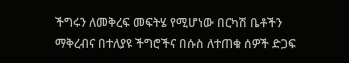ችግሩን ለመቅረፍ መፍትሄ የሚሆነው በርካሽ ቤቶችን ማቅረብና በተለያዩ ችግሮችና በሱስ ለተጠቁ ሰዎች ድጋፍ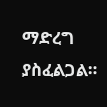ማድረግ ያስፈልጋል።